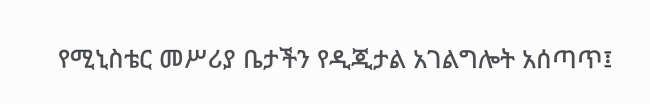የሚኒስቴር መሥሪያ ቤታችን የዲጂታል አገልግሎት አሰጣጥ፤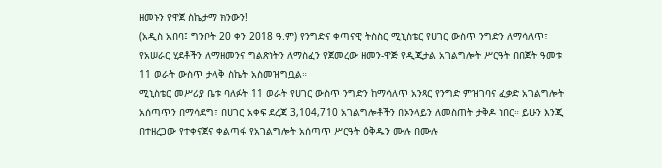ዘመኑን የዋጀ ስኬታማ ክንውን!
(አዲስ አበባ፤ ግንቦት 20 ቀን 2018 ዓ.ም) የንግድና ቀጣናዊ ትስስር ሚኒስቴር የሀገር ውስጥ ንግድን ለማሳለጥ፣ የአሠራር ሂደቶችን ለማዘመንና ግልጽነትን ለማስፈን የጀመረው ዘመን-ዋጅ የዲጂታል አገልግሎት ሥርዓት በበጀት ዓመቱ 11 ወራት ውስጥ ታላቅ ስኬት አስመዝግቧል።
ሚኒስቴር መሥሪያ ቤቱ ባለፉት 11 ወራት የሀገር ውስጥ ንግድን ከማሳለጥ አንጻር የንግድ ምዝገባና ፈቃድ አገልግሎት አሰጣጥን በማሳደግ፣ በሀገር አቀፍ ደረጃ 3,104,710 አገልግሎቶችን በኦንላይን ለመስጠት ታቅዶ ነበር። ይሁን እንጂ በተዘረጋው የተቀናጀና ቀልጣፋ የአገልግሎት አሰጣጥ ሥርዓት ዕቅዱን ሙሉ በሙሉ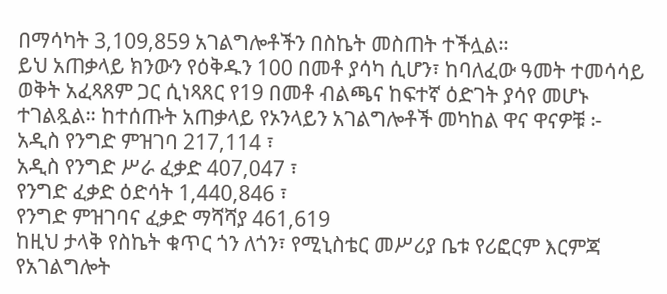በማሳካት 3,109,859 አገልግሎቶችን በስኬት መስጠት ተችሏል።
ይህ አጠቃላይ ክንውን የዕቅዱን 100 በመቶ ያሳካ ሲሆን፣ ከባለፈው ዓመት ተመሳሳይ ወቅት አፈጻጸም ጋር ሲነጻጸር የ19 በመቶ ብልጫና ከፍተኛ ዕድገት ያሳየ መሆኑ ተገልጿል። ከተሰጡት አጠቃላይ የኦንላይን አገልግሎቶች መካከል ዋና ዋናዎቹ ፦
አዲስ የንግድ ምዝገባ 217,114 ፣
አዲስ የንግድ ሥራ ፈቃድ 407,047 ፣
የንግድ ፈቃድ ዕድሳት 1,440,846 ፣
የንግድ ምዝገባና ፈቃድ ማሻሻያ 461,619
ከዚህ ታላቅ የስኬት ቁጥር ጎን ለጎን፣ የሚኒስቴር መሥሪያ ቤቱ የሪፎርም እርምጃ የአገልግሎት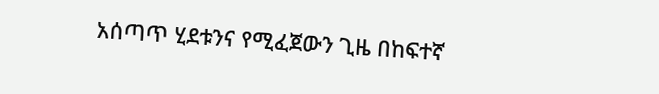አሰጣጥ ሂደቱንና የሚፈጀውን ጊዜ በከፍተኛ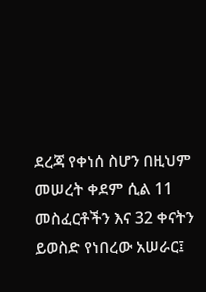ደረጃ የቀነሰ ስሆን በዚህም መሠረት ቀደም ሲል 11 መስፈርቶችን እና 32 ቀናትን ይወስድ የነበረው አሠራር፤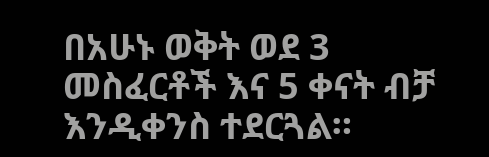በአሁኑ ወቅት ወደ 3 መስፈርቶች እና 5 ቀናት ብቻ እንዲቀንስ ተደርጓል።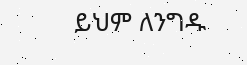ይህም ለንግዱ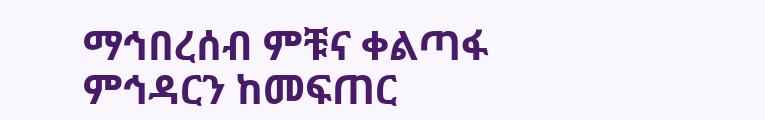ማኅበረሰብ ምቹና ቀልጣፋ ምኅዳርን ከመፍጠር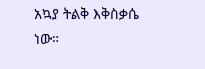አኳያ ትልቅ እቅስቃሴ ነው።